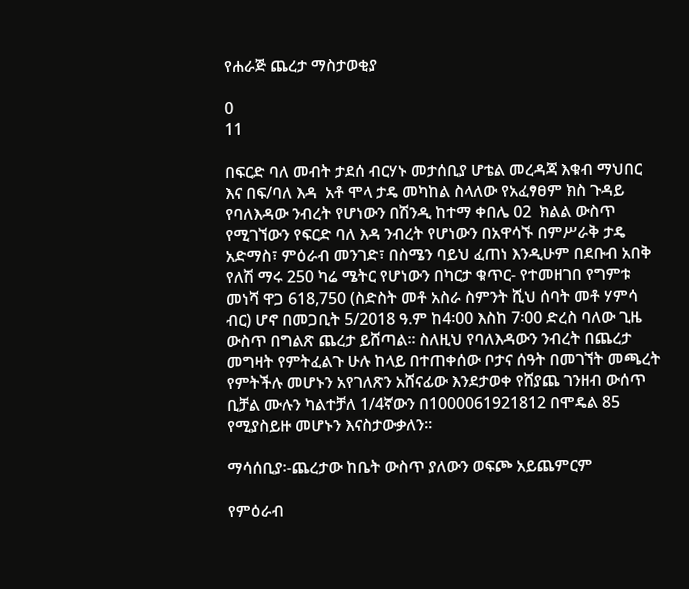የሐራጅ ጨረታ ማስታወቂያ

0
11

በፍርድ ባለ መብት ታደሰ ብርሃኑ መታሰቢያ ሆቴል መረዳጃ እቁብ ማህበር እና በፍ/ባለ እዳ  አቶ ሞላ ታዴ መካከል ስላለው የአፈፃፀም ክስ ጉዳይ የባለእዳው ንብረት የሆነውን በሽንዲ ከተማ ቀበሌ 02  ክልል ውስጥ የሚገኘውን የፍርድ ባለ እዳ ንብረት የሆነውን በአዋሳኙ በምሥራቅ ታዴ አድማስ፣ ምዕራብ መንገድ፣ በስሜን ባይህ ፈጠነ እንዲሁም በደቡብ አበቅ የለሽ ማሩ 250 ካሬ ሜትር የሆነውን በካርታ ቁጥር- የተመዘገበ የግምቱ መነሻ ዋጋ 618,750 (ስድስት መቶ አስራ ስምንት ሺህ ሰባት መቶ ሃምሳ ብር) ሆኖ በመጋቢት 5/2018 ዓ.ም ከ4፡00 እስከ 7፡00 ድረስ ባለው ጊዜ ውስጥ በግልጽ ጨረታ ይሸጣል፡፡ ስለዚህ የባለእዳውን ንብረት በጨረታ መግዛት የምትፈልጉ ሁሉ ከላይ በተጠቀሰው ቦታና ሰዓት በመገኘት መጫረት የምትችሉ መሆኑን አየገለጽን አሸናፊው እንደታወቀ የሸያጨ ገንዘብ ውሰጥ ቢቻል ሙሉን ካልተቻለ 1/4ኛውን በ1000061921812 በሞዴል 85 የሚያስይዙ መሆኑን እናስታውቃለን፡፡

ማሳሰቢያ፡-ጨረታው ከቤት ውስጥ ያለውን ወፍጮ አይጨምርም

የምዕራብ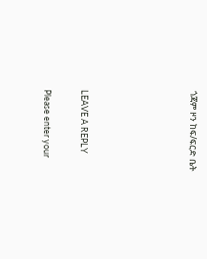ጎጃም ዞን ከፍ/ፍርድ ቤት





LEAVE A REPLY

Please enter your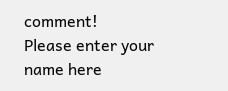comment!
Please enter your name here